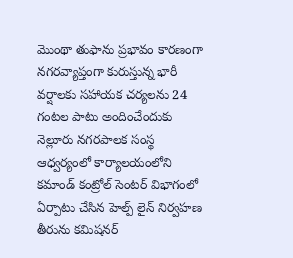మొంథా తుఫాను ప్రభావం కారణంగా నగరవ్యాప్తంగా కురుస్తున్న భారీ వర్షాలకు సహాయక చర్యలను 24 గంటల పాటు అందించేందుకు నెల్లూరు నగరపాలక సంస్థ ఆధ్వర్యంలో కార్యాలయంలోని కమాండ్ కంట్రోల్ సెంటర్ విభాగంలో ఏర్పాటు చేసిన హెల్ప్ లైన్ నిర్వహణ తీరును కమిషనర్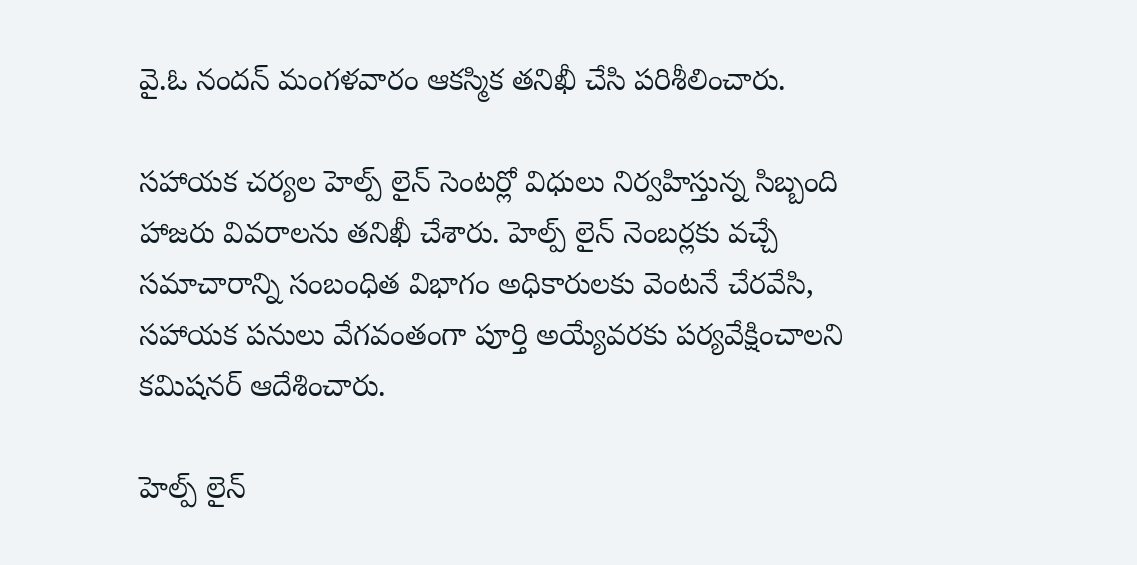వై.ఓ నందన్ మంగళవారం ఆకస్మిక తనిఖీ చేసి పరిశీలించారు.

సహాయక చర్యల హెల్ప్ లైన్ సెంటర్లో విధులు నిర్వహిస్తున్న సిబ్బంది హాజరు వివరాలను తనిఖీ చేశారు. హెల్ప్ లైన్ నెంబర్లకు వచ్చే సమాచారాన్ని సంబంధిత విభాగం అధికారులకు వెంటనే చేరవేసి, సహాయక పనులు వేగవంతంగా పూర్తి అయ్యేవరకు పర్యవేక్షించాలని కమిషనర్ ఆదేశించారు.

హెల్ప్ లైన్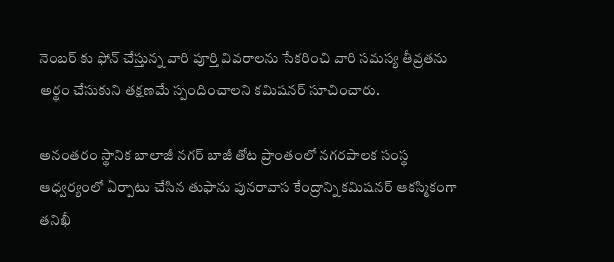నెంబర్ కు ఫోన్ చేస్తున్న వారి పూర్తి వివరాలను సేకరించి వారి సమస్య తీవ్రతను అర్థం చేసుకుని తక్షణమే స్పందించాలని కమిషనర్ సూచించారు.

అనంతరం స్థానిక బాలాజీ నగర్ బాజీ తోట ప్రాంతంలో నగరపాలక సంస్థ ఆధ్వర్యంలో ఏర్పాటు చేసిన తుఫాను పునరావాస కేంద్రాన్ని కమిషనర్ ఆకస్మికంగా తనిఖీ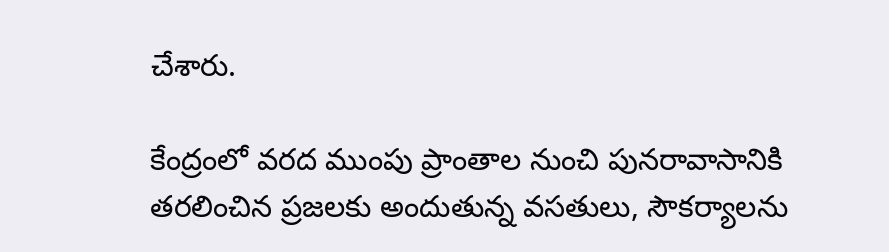చేశారు.

కేంద్రంలో వరద ముంపు ప్రాంతాల నుంచి పునరావాసానికి తరలించిన ప్రజలకు అందుతున్న వసతులు, సౌకర్యాలను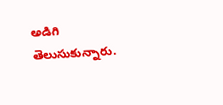అడిగి తెలుసుకున్నారు.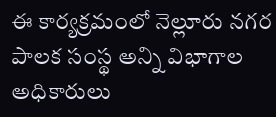ఈ కార్యక్రమంలో నెల్లూరు నగర పాలక సంస్థ అన్ని విభాగాల అధికారులు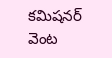కమిషనర్ వెంట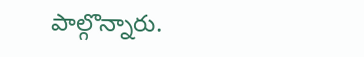పాల్గొన్నారు.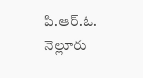పి.ఆర్.ఓ.
నెల్లూరు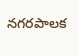నగరపాలక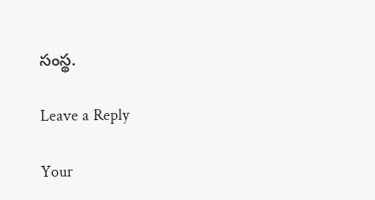సంస్థ.

Leave a Reply

Your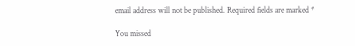email address will not be published. Required fields are marked *

You missed